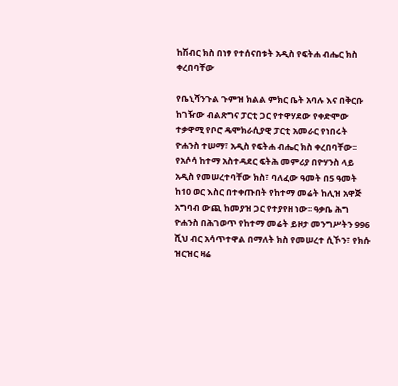ከሽብር ክስ በነፃ የተሰናበቱት አዲስ የፍትሐ ብሔር ክስ ቀረበባቸው

የቤኒሻንጉል ጉምዝ ክልል ምክር ቤት አባሉ እና በቅርቡ ከገዥው ብልጽግና ፓርቲ ጋር የተዋሃደው የቀድሞው ተቃዋሚ የቦሮ ዴሞክራሲያዊ ፓርቲ አመራር የነበሩት ዮሐንስ ተሠማ፣ አዲስ የፍትሐ ብሔር ክስ ቀረበባቸው፡፡ የአሶሳ ከተማ አስተዳደር ፍትሕ መምሪያ በዮሃንስ ላይ አዲስ የመሠረተባቸው ክስ፣ ባለፈው ዓመት በ5 ዓመት ከ10 ወር እስር በተቀጡበት የከተማ መሬት ከሊዝ አዋጅ አግባብ ውጪ ከመያዝ ጋር የተያየዘ ነው፡፡ ዓቃቤ ሕግ ዮሐንስ በሕገወጥ የከተማ መሬት ይዞታ መንግሥትን 996 ሺህ ብር አሳጥተዋል በማለት ክስ የመሠረተ ሲኾን፣ የክሱ ዝርዝር ዛሬ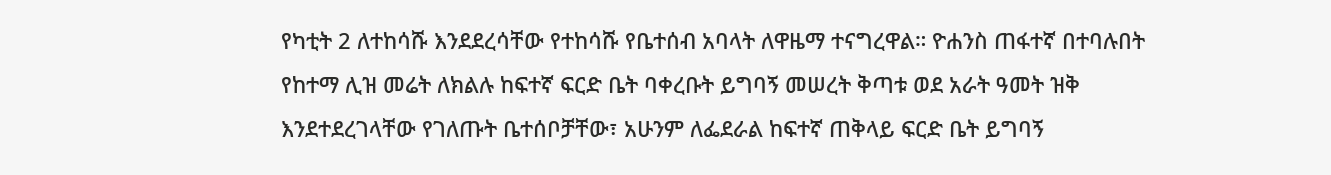የካቲት 2 ለተከሳሹ እንደደረሳቸው የተከሳሹ የቤተሰብ አባላት ለዋዜማ ተናግረዋል። ዮሐንስ ጠፋተኛ በተባሉበት የከተማ ሊዝ መሬት ለክልሉ ከፍተኛ ፍርድ ቤት ባቀረቡት ይግባኝ መሠረት ቅጣቱ ወደ አራት ዓመት ዝቅ እንደተደረገላቸው የገለጡት ቤተሰቦቻቸው፣ አሁንም ለፌደራል ከፍተኛ ጠቅላይ ፍርድ ቤት ይግባኝ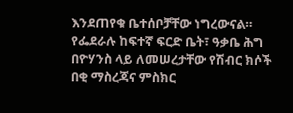እንደጠየቁ ቤተሰቦቻቸው ነግረውናል። የፌደራሉ ከፍተኛ ፍርድ ቤት፣ ዓቃቤ ሕግ በዮሃንስ ላይ ለመሠረታቸው የሽብር ክሶች በቂ ማስረጃና ምስክር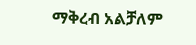ማቅረብ አልቻለም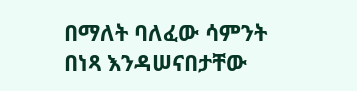በማለት ባለፈው ሳምንት በነጻ እንዳሠናበታቸው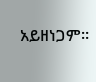አይዘነጋም።